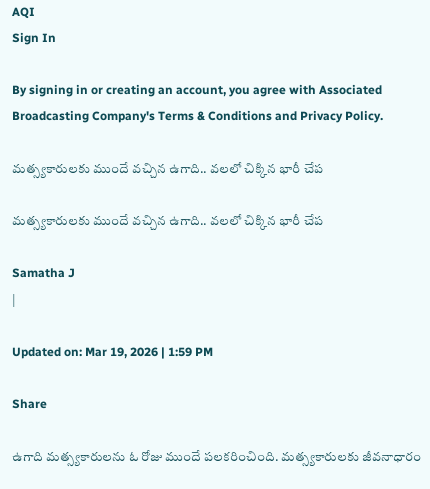AQI
Sign In

By signing in or creating an account, you agree with Associated Broadcasting Company's Terms & Conditions and Privacy Policy.

మత్స్యకారులకు ముందే వచ్చిన ఉగాది.. వలలో చిక్కిన భారీ చేప

మత్స్యకారులకు ముందే వచ్చిన ఉగాది.. వలలో చిక్కిన భారీ చేప

Samatha J
|

Updated on: Mar 19, 2026 | 1:59 PM

Share

ఉగాది మత్స్యకారులను ఓ రోజు ముందే పలకరించింది. మత్స్యకారులకు జీవనాధారం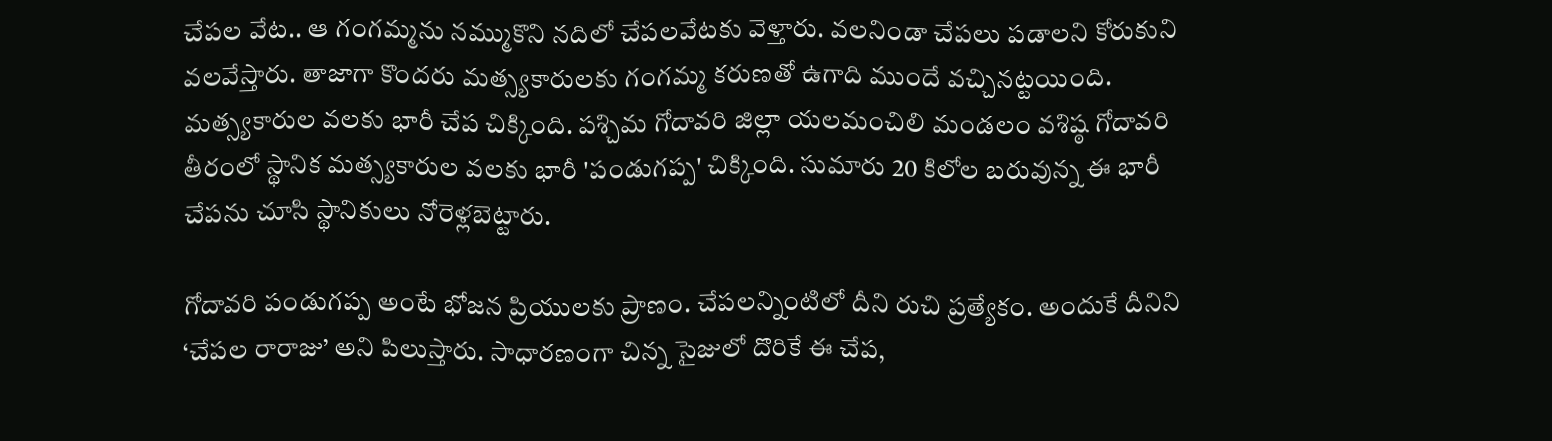చేపల వేట.. ఆ గంగమ్మను నమ్ముకొని నదిలో చేపలవేటకు వెళ్తారు. వలనిండా చేపలు పడాలని కోరుకుని వలవేస్తారు. తాజాగా కొందరు మత్స్యకారులకు గంగమ్మ కరుణతో ఉగాది ముందే వచ్చినట్టయింది. మత్స్యకారుల వలకు భారీ చేప చిక్కింది. పశ్చిమ గోదావరి జిల్లా యలమంచిలి మండలం వశిష్ఠ గోదావరి తీరంలో స్థానిక మత్స్యకారుల వలకు భారీ 'పండుగప్ప' చిక్కింది. సుమారు 20 కిలోల బరువున్న ఈ భారీ చేపను చూసి స్థానికులు నోరెళ్లబెట్టారు.

గోదావరి పండుగప్ప అంటే భోజన ప్రియులకు ప్రాణం. చేపలన్నింటిలో దీని రుచి ప్రత్యేకం. అందుకే దీనిని ‘చేపల రారాజు’ అని పిలుస్తారు. సాధారణంగా చిన్న సైజులో దొరికే ఈ చేప,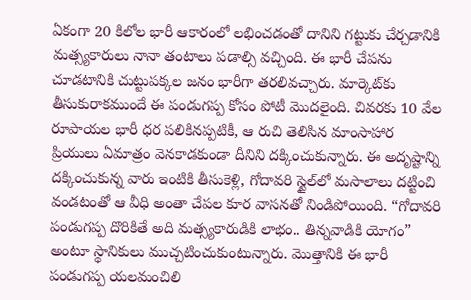ఏకంగా 20 కిలోల భారీ ఆకారంలో లభించడంతో దానిని గట్టుకు చేర్చడానికి మత్స్యకారులు నానా తంటాలు పడాల్సి వచ్చింది. ఈ భారీ చేపను చూడటానికి చుట్టుపక్కల జనం భారీగా తరలివచ్చారు. మార్కెట్‌కు తీసుకురాకముందే ఈ పండుగప్ప కోసం పోటీ మొదలైంది. చివరకు 10 వేల రూపాయల భారీ ధర పలికినప్పటికీ, ఆ రుచి తెలిసిన మాంసాహార ప్రియులు ఏమాత్రం వెనకాడకుండా దీనిని దక్కించుకున్నారు. ఈ అదృష్టాన్ని దక్కించుకున్న వారు ఇంటికి తీసుకెళ్లి, గోదావరి స్టైల్‌లో మసాలాలు దట్టించి వండటంతో ఆ వీధి అంతా చేపల కూర వాసనతో నిండిపోయింది. “గోదావరి పండుగప్ప దొరికితే అది మత్స్యకారుడికి లాభం.. తిన్నవాడికి యోగం” అంటూ స్థానికులు ముచ్చటించుకుంటున్నారు. మొత్తానికి ఈ భారీ పండుగప్ప యలమంచిలి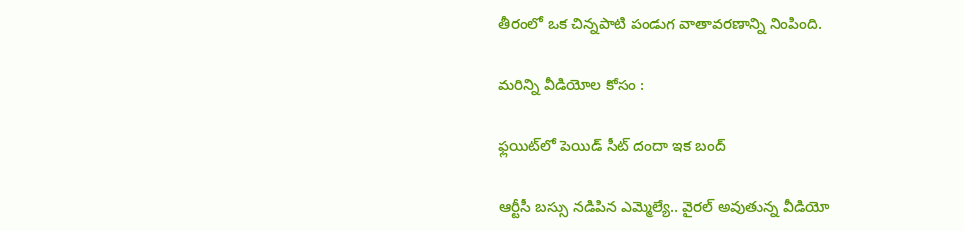తీరంలో ఒక చిన్నపాటి పండుగ వాతావరణాన్ని నింపింది.

మరిన్ని వీడియోల కోసం :

ఫ్లయిట్‌లో పెయిడ్ సీట్ దందా ఇక బంద్

ఆర్టీసీ బస్సు నడిపిన ఎమ్మెల్యే.. వైరల్ అవుతున్న వీడియో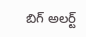బిగ్ అలర్ట్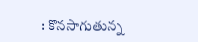: కొనసాగుతున్న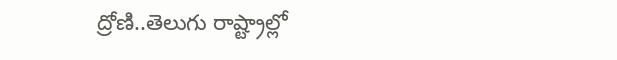ద్రోణి..తెలుగు రాష్ట్రాల్లో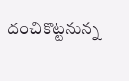దంచికొట్టనున్న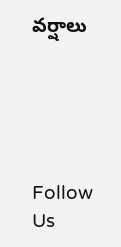వర్షాలు





Follow Us